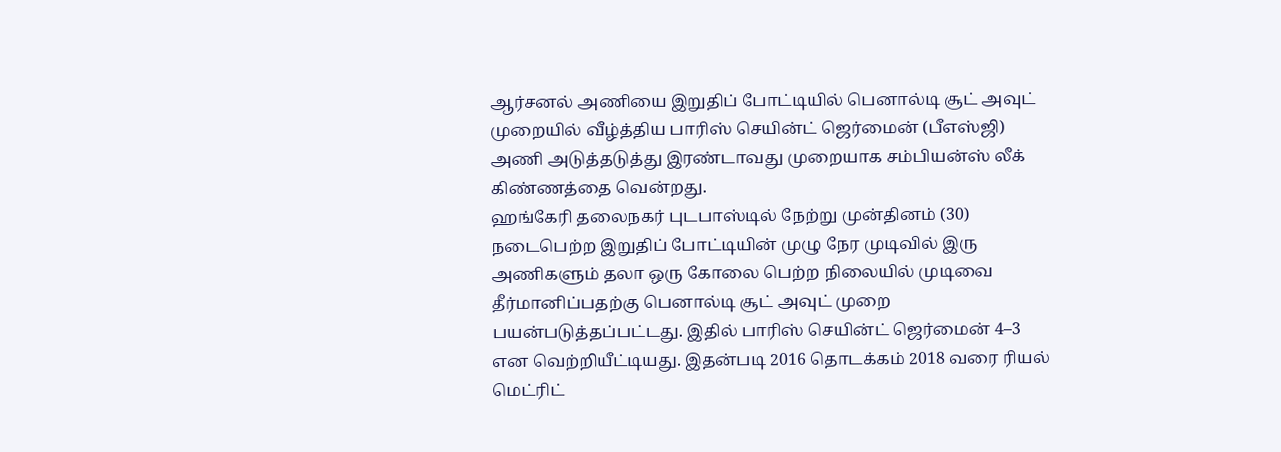ஆர்சனல் அணியை இறுதிப் போட்டியில் பெனால்டி சூட் அவுட் முறையில் வீழ்த்திய பாரிஸ் செயின்ட் ஜெர்மைன் (பீஎஸ்ஜி) அணி அடுத்தடுத்து இரண்டாவது முறையாக சம்பியன்ஸ் லீக் கிண்ணத்தை வென்றது.
ஹங்கேரி தலைநகர் புடபாஸ்டில் நேற்று முன்தினம் (30) நடைபெற்ற இறுதிப் போட்டியின் முழு நேர முடிவில் இரு அணிகளும் தலா ஒரு கோலை பெற்ற நிலையில் முடிவை தீர்மானிப்பதற்கு பெனால்டி சூட் அவுட் முறை பயன்படுத்தப்பட்டது. இதில் பாரிஸ் செயின்ட் ஜெர்மைன் 4–3 என வெற்றியீட்டியது. இதன்படி 2016 தொடக்கம் 2018 வரை ரியல் மெட்ரிட்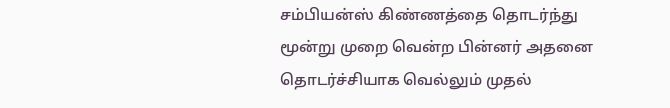சம்பியன்ஸ் கிண்ணத்தை தொடர்ந்து மூன்று முறை வென்ற பின்னர் அதனை தொடர்ச்சியாக வெல்லும் முதல்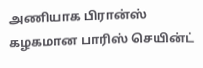அணியாக பிரான்ஸ் கழகமான பாரிஸ் செயின்ட்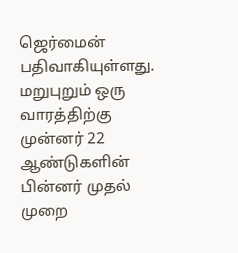ஜெர்மைன் பதிவாகியுள்ளது.
மறுபுறும் ஒரு வாரத்திற்கு முன்னர் 22 ஆண்டுகளின் பின்னர் முதல் முறை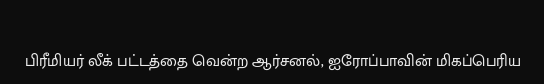பிரீமியர் லீக் பட்டத்தை வென்ற ஆர்சனல், ஐரோப்பாவின் மிகப்பெரிய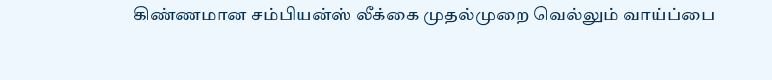கிண்ணமான சம்பியன்ஸ் லீக்கை முதல்முறை வெல்லும் வாய்ப்பை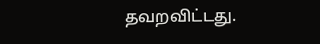தவறவிட்டது.